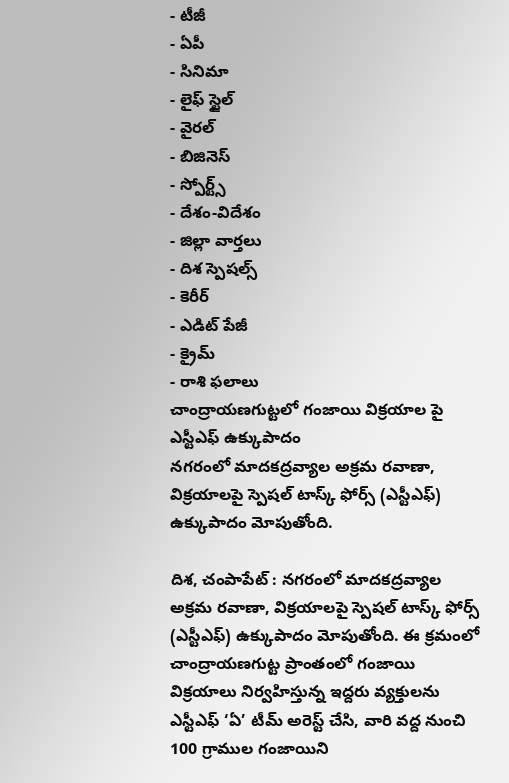- టీజీ
- ఏపీ
- సినిమా
- లైఫ్ స్టైల్
- వైరల్
- బిజినెస్
- స్పోర్ట్స్
- దేశం-విదేశం
- జిల్లా వార్తలు
- దిశ స్పెషల్స్
- కెరీర్
- ఎడిట్ పేజీ
- క్రైమ్
- రాశి ఫలాలు
చాంద్రాయణగుట్టలో గంజాయి విక్రయాల పై ఎస్టీఎఫ్ ఉక్కుపాదం
నగరంలో మాదకద్రవ్యాల అక్రమ రవాణా, విక్రయాలపై స్పెషల్ టాస్క్ ఫోర్స్ (ఎస్టీఎఫ్) ఉక్కుపాదం మోపుతోంది.

దిశ, చంపాపేట్ : నగరంలో మాదకద్రవ్యాల అక్రమ రవాణా, విక్రయాలపై స్పెషల్ టాస్క్ ఫోర్స్ (ఎస్టీఎఫ్) ఉక్కుపాదం మోపుతోంది. ఈ క్రమంలో చాంద్రాయణగుట్ట ప్రాంతంలో గంజాయి విక్రయాలు నిర్వహిస్తున్న ఇద్దరు వ్యక్తులను ఎస్టీఎఫ్ ‘ఏ’ టీమ్ అరెస్ట్ చేసి, వారి వద్ద నుంచి 100 గ్రాముల గంజాయిని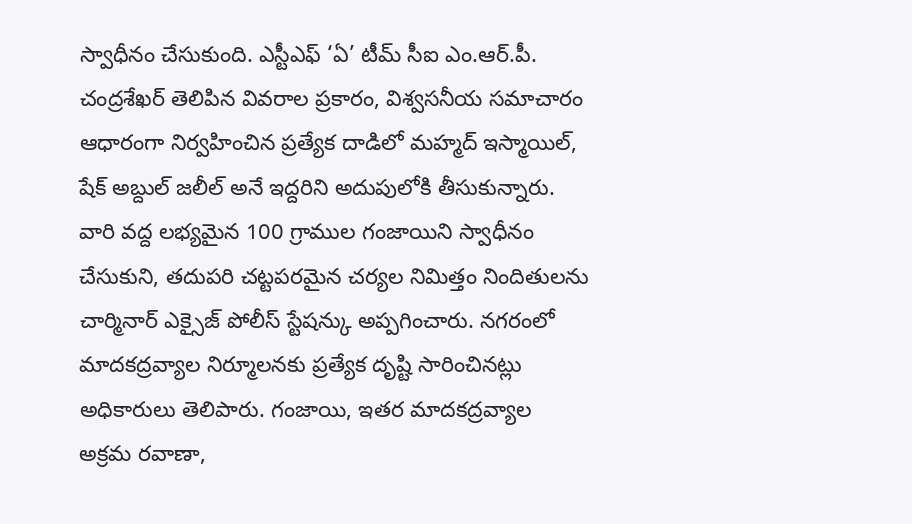స్వాధీనం చేసుకుంది. ఎస్టీఎఫ్ ‘ఏ’ టీమ్ సీఐ ఎం.ఆర్.పీ. చంద్రశేఖర్ తెలిపిన వివరాల ప్రకారం, విశ్వసనీయ సమాచారం ఆధారంగా నిర్వహించిన ప్రత్యేక దాడిలో మహ్మద్ ఇస్మాయిల్, షేక్ అబ్దుల్ జలీల్ అనే ఇద్దరిని అదుపులోకి తీసుకున్నారు. వారి వద్ద లభ్యమైన 100 గ్రాముల గంజాయిని స్వాధీనం చేసుకుని, తదుపరి చట్టపరమైన చర్యల నిమిత్తం నిందితులను చార్మినార్ ఎక్సైజ్ పోలీస్ స్టేషన్కు అప్పగించారు. నగరంలో మాదకద్రవ్యాల నిర్మూలనకు ప్రత్యేక దృష్టి సారించినట్లు అధికారులు తెలిపారు. గంజాయి, ఇతర మాదకద్రవ్యాల అక్రమ రవాణా,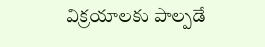విక్రయాలకు పాల్పడే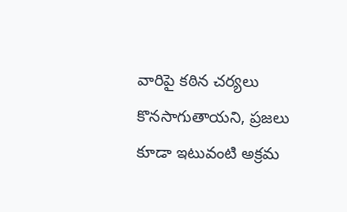వారిపై కఠిన చర్యలు కొనసాగుతాయని, ప్రజలు కూడా ఇటువంటి అక్రమ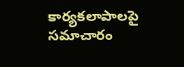కార్యకలాపాలపై సమాచారం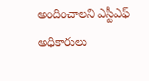అందించాలని ఎస్టీఎఫ్ అధికారులు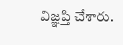విజ్ఞప్తి చేశారు.